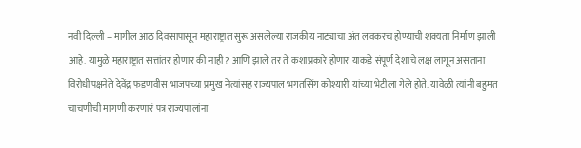नवी दिल्ली – मागील आठ दिवसापासून महाराष्ट्रात सुरू असलेल्या राजकीय नाट्याचा अंत लवकरच होण्याची शक्यता निर्माण झाली आहे. यामुळे महाराष्ट्रात सत्तांतर होणार की नाही? आणि झाले तर ते कशाप्रकारे होणार याकडे संपूर्ण देशाचे लक्ष लागून असताना विरोधीपक्षनेते देवेंद्र फडणवीस भाजपच्या प्रमुख नेत्यांसह राज्यपाल भगतसिंग कोश्यारी यांच्या भेटीला गेले होते. यावेळी त्यांनी बहुमत चाचणीची मागणी करणारं पत्र राज्यपालांना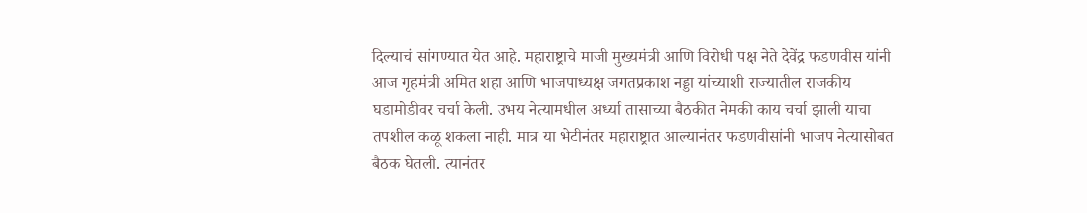दिल्याचं सांगण्यात येत आहे. महाराष्ट्राचे माजी मुख्यमंत्री आणि विरोधी पक्ष नेते देवेंद्र फडणवीस यांनी आज गृहमंत्री अमित शहा आणि भाजपाध्यक्ष जगतप्रकाश नड्डा यांच्याशी राज्यातील राजकीय घडामोडीवर चर्चा केली. उभय नेत्यामधील अर्ध्या तासाच्या बैठकीत नेमकी काय चर्चा झाली याचा तपशील कळू शकला नाही. मात्र या भेटीनंतर महाराष्ट्रात आल्यानंतर फडणवीसांनी भाजप नेत्यासोबत बैठक घेतली. त्यानंतर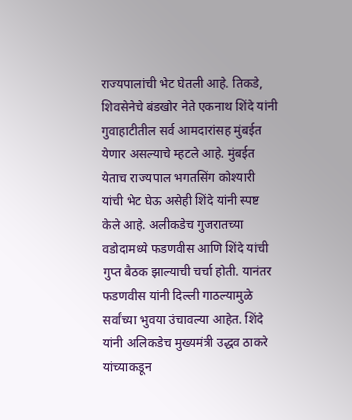राज्यपालांची भेट घेतली आहे. तिकडे, शिवसेनेचे बंडखोर नेते एकनाथ शिंदे यांनी गुवाहाटीतील सर्व आमदारांसह मुंबईत येणार असल्याचे म्हटले आहे. मुंबईत येताच राज्यपाल भगतसिंग कोश्यारी यांची भेट घेऊ असेही शिंदे यांनी स्पष्ट केले आहे. अलीकडेच गुजरातच्या वडोदामध्ये फडणवीस आणि शिंदे यांची गुप्त बैठक झाल्याची चर्चा होती. यानंतर फडणवीस यांनी दिल्ली गाठल्यामुळे सर्वांच्या भुवया उंचावल्या आहेत. शिंदे यांनी अलिकडेच मुख्यमंत्री उद्धव ठाकरे यांच्याकडून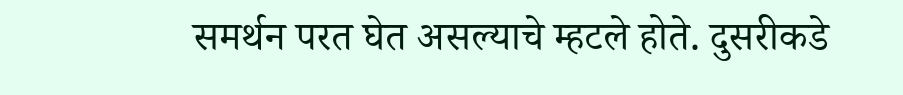समर्थन परत घेत असल्याचे म्हटले होते. दुसरीकडे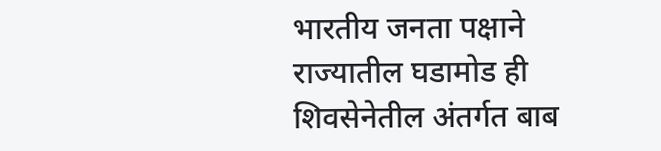भारतीय जनता पक्षाने राज्यातील घडामोड ही शिवसेनेतील अंतर्गत बाब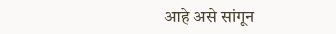आहे असे सांगून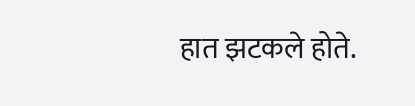हात झटकले होते.